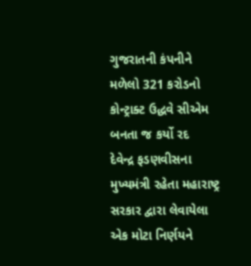ગુજરાતની કંપનીને મળેલો 321 કરોડનો કોન્ટ્રાક્ટ ઉદ્ધવે સીએમ બનતા જ કર્યો રદ
દેવેન્દ્ર ફડણવીસના મુખ્યમંત્રી રહેતા મહારાષ્ટ્ર સરકાર દ્વારા લેવાયેલા એક મોટા નિર્ણયને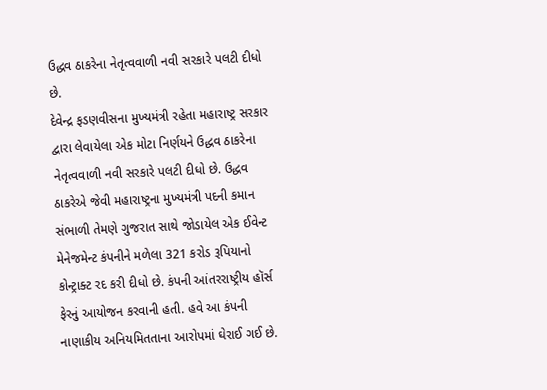ઉદ્ધવ ઠાકરેના નેતૃત્વવાળી નવી સરકારે પલટી દીધો છે.
દેવેન્દ્ર ફડણવીસના મુખ્યમંત્રી રહેતા મહારાષ્ટ્ર સરકાર દ્વારા લેવાયેલા એક મોટા નિર્ણયને ઉદ્ધવ ઠાકરેના નેતૃત્વવાળી નવી સરકારે પલટી દીધો છે. ઉદ્ધવ ઠાકરેએ જેવી મહારાષ્ટ્રના મુખ્યમંત્રી પદની કમાન સંભાળી તેમણે ગુજરાત સાથે જોડાયેલ એક ઈવેન્ટ મેનેજમેન્ટ કંપનીને મળેલા 321 કરોડ રૂપિયાનો કોન્ટ્રાક્ટ રદ કરી દીધો છે. કંપની આંતરરાષ્ટ્રીય હૉર્સ ફેરનું આયોજન કરવાની હતી. હવે આ કંપની નાણાકીય અનિયમિતતાના આરોપમાં ઘેરાઈ ગઈ છે.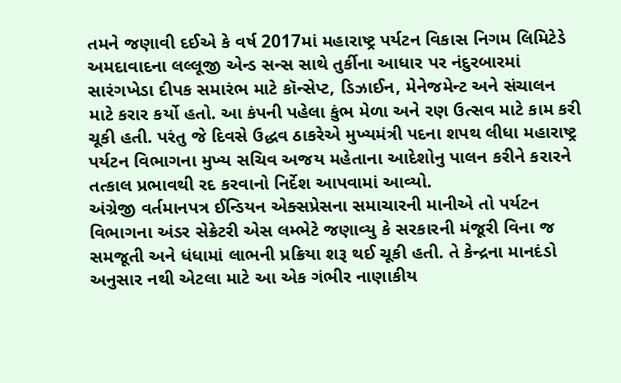તમને જણાવી દઈએ કે વર્ષ 2017માં મહારાષ્ટ્ર પર્યટન વિકાસ નિગમ લિમિટેડે અમદાવાદના લલ્લૂજી એન્ડ સન્સ સાથે તુર્કીના આધાર પર નંદુરબારમાં સારંગખેડા દીપક સમારંભ માટે કૉન્સેપ્ટ, ડિઝાઈન, મેનેજમેન્ટ અને સંચાલન માટે કરાર કર્યો હતો. આ કંપની પહેલા કુંભ મેળા અને રણ ઉત્સવ માટે કામ કરી ચૂકી હતી. પરંતુ જે દિવસે ઉદ્ધવ ઠાકરેએ મુખ્યમંત્રી પદના શપથ લીધા મહારાષ્ટ્ર પર્યટન વિભાગના મુખ્ય સચિવ અજય મહેતાના આદેશોનુ પાલન કરીને કરારને તત્કાલ પ્રભાવથી રદ કરવાનો નિર્દેશ આપવામાં આવ્યો.
અંગ્રેજી વર્તમાનપત્ર ઈન્ડિયન એક્સપ્રેસના સમાચારની માનીએ તો પર્યટન વિભાગના અંડર સેક્રેટરી એસ લમ્ભેટે જણાવ્યુ કે સરકારની મંજૂરી વિના જ સમજૂતી અને ધંધામાં લાભની પ્રક્રિયા શરૂ થઈ ચૂકી હતી. તે કેન્દ્રના માનદંડો અનુસાર નથી એટલા માટે આ એક ગંભીર નાણાકીય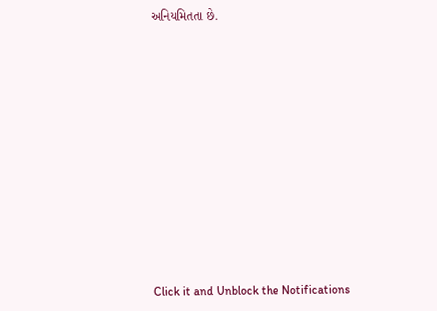અનિયમિતતા છે.












Click it and Unblock the Notifications